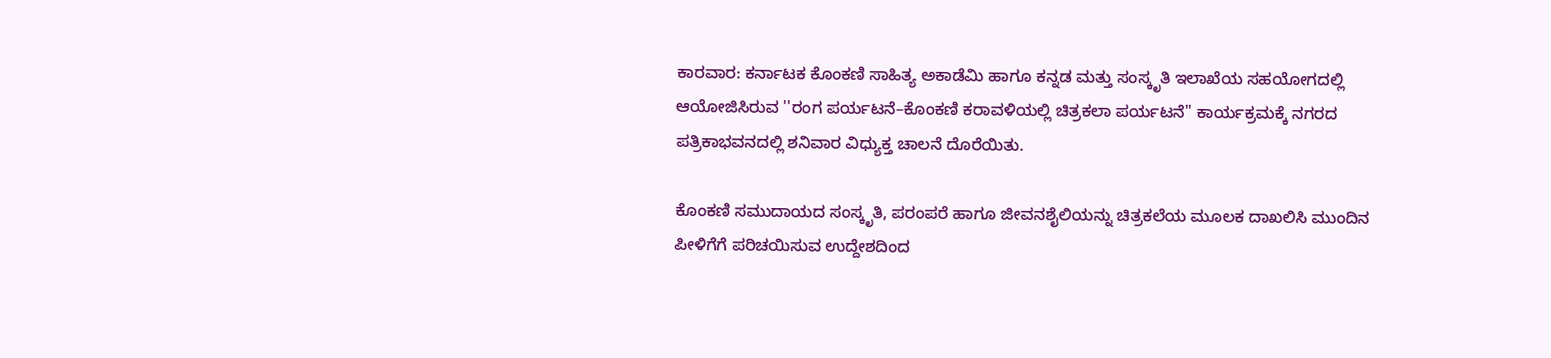ಕಾರವಾರ: ಕರ್ನಾಟಕ ಕೊಂಕಣಿ ಸಾಹಿತ್ಯ ಅಕಾಡೆಮಿ ಹಾಗೂ ಕನ್ನಡ ಮತ್ತು ಸಂಸ್ಕೃತಿ ಇಲಾಖೆಯ ಸಹಯೋಗದಲ್ಲಿ ಆಯೋಜಿಸಿರುವ ''ರಂಗ ಪರ್ಯಟನೆ–ಕೊಂಕಣಿ ಕರಾವಳಿಯಲ್ಲಿ ಚಿತ್ರಕಲಾ ಪರ್ಯಟನೆ'' ಕಾರ್ಯಕ್ರಮಕ್ಕೆ ನಗರದ ಪತ್ರಿಕಾಭವನದಲ್ಲಿ ಶನಿವಾರ ವಿಧ್ಯುಕ್ತ ಚಾಲನೆ ದೊರೆಯಿತು.

ಕೊಂಕಣಿ ಸಮುದಾಯದ ಸಂಸ್ಕೃತಿ, ಪರಂಪರೆ ಹಾಗೂ ಜೀವನಶೈಲಿಯನ್ನು ಚಿತ್ರಕಲೆಯ ಮೂಲಕ ದಾಖಲಿಸಿ ಮುಂದಿನ ಪೀಳಿಗೆಗೆ ಪರಿಚಯಿಸುವ ಉದ್ದೇಶದಿಂದ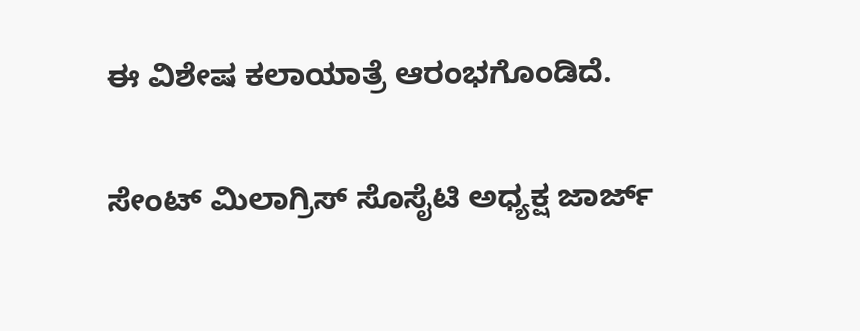ಈ ವಿಶೇಷ ಕಲಾಯಾತ್ರೆ ಆರಂಭಗೊಂಡಿದೆ.

ಸೇಂಟ್ ಮಿಲಾಗ್ರಿಸ್ ಸೊಸೈಟಿ ಅಧ್ಯಕ್ಷ ಜಾರ್ಜ್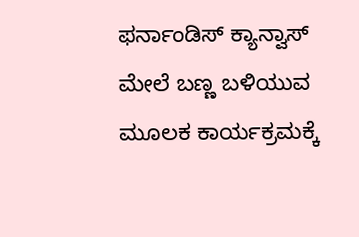ಫರ್ನಾಂಡಿಸ್ ಕ್ಯಾನ್ವಾಸ್ ಮೇಲೆ ಬಣ್ಣ ಬಳಿಯುವ ಮೂಲಕ ಕಾರ್ಯಕ್ರಮಕ್ಕೆ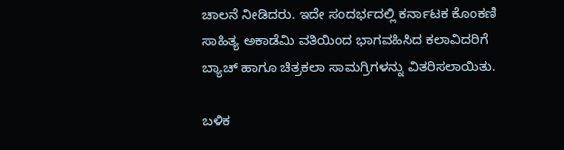ಚಾಲನೆ ನೀಡಿದರು. ಇದೇ ಸಂದರ್ಭದಲ್ಲಿ ಕರ್ನಾಟಕ ಕೊಂಕಣಿ ಸಾಹಿತ್ಯ ಅಕಾಡೆಮಿ ವತಿಯಿಂದ ಭಾಗವಹಿಸಿದ ಕಲಾವಿದರಿಗೆ ಬ್ಯಾಚ್ ಹಾಗೂ ಚಿತ್ರಕಲಾ ಸಾಮಗ್ರಿಗಳನ್ನು ವಿತರಿಸಲಾಯಿತು.

ಬಳಿಕ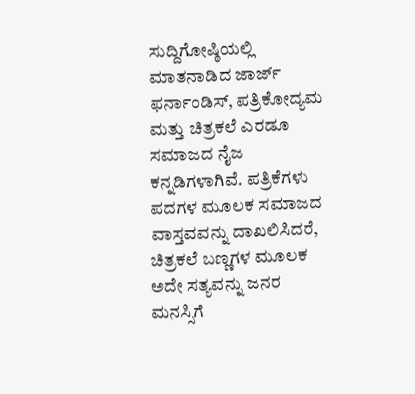ಸುದ್ದಿಗೋಷ್ಠಿಯಲ್ಲಿ ಮಾತನಾಡಿದ ಜಾರ್ಜ್ ಫರ್ನಾಂಡಿಸ್, ಪತ್ರಿಕೋದ್ಯಮ ಮತ್ತು ಚಿತ್ರಕಲೆ ಎರಡೂ ಸಮಾಜದ ನೈಜ ಕನ್ನಡಿಗಳಾಗಿವೆ. ಪತ್ರಿಕೆಗಳು ಪದಗಳ ಮೂಲಕ ಸಮಾಜದ ವಾಸ್ತವವನ್ನು ದಾಖಲಿಸಿದರೆ, ಚಿತ್ರಕಲೆ ಬಣ್ಣಗಳ ಮೂಲಕ ಅದೇ ಸತ್ಯವನ್ನು ಜನರ ಮನಸ್ಸಿಗೆ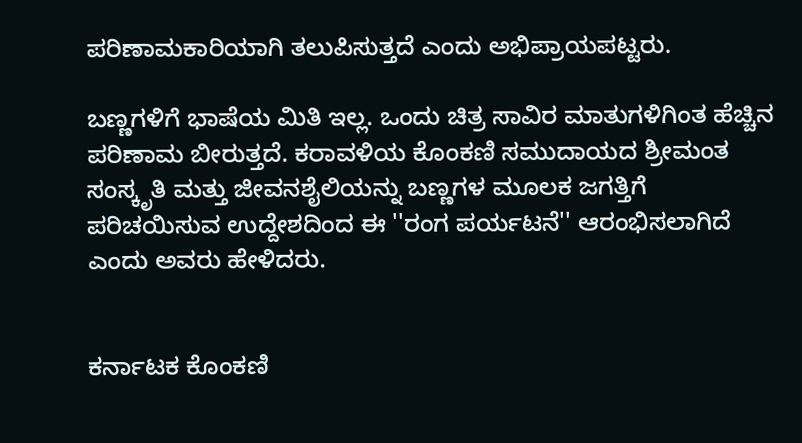ಪರಿಣಾಮಕಾರಿಯಾಗಿ ತಲುಪಿಸುತ್ತದೆ ಎಂದು ಅಭಿಪ್ರಾಯಪಟ್ಟರು.

ಬಣ್ಣಗಳಿಗೆ ಭಾಷೆಯ ಮಿತಿ ಇಲ್ಲ. ಒಂದು ಚಿತ್ರ ಸಾವಿರ ಮಾತುಗಳಿಗಿಂತ ಹೆಚ್ಚಿನ ಪರಿಣಾಮ ಬೀರುತ್ತದೆ. ಕರಾವಳಿಯ ಕೊಂಕಣಿ ಸಮುದಾಯದ ಶ್ರೀಮಂತ ಸಂಸ್ಕೃತಿ ಮತ್ತು ಜೀವನಶೈಲಿಯನ್ನು ಬಣ್ಣಗಳ ಮೂಲಕ ಜಗತ್ತಿಗೆ ಪರಿಚಯಿಸುವ ಉದ್ದೇಶದಿಂದ ಈ ''ರಂಗ ಪರ್ಯಟನೆ'' ಆರಂಭಿಸಲಾಗಿದೆ ಎಂದು ಅವರು ಹೇಳಿದರು.


ಕರ್ನಾಟಕ ಕೊಂಕಣಿ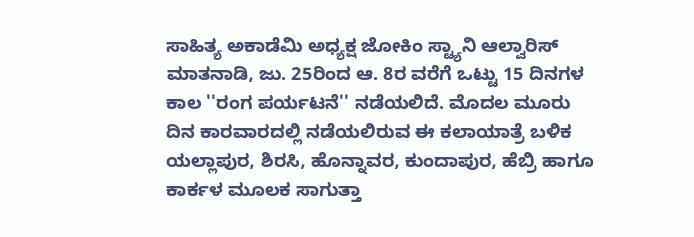ಸಾಹಿತ್ಯ ಅಕಾಡೆಮಿ ಅಧ್ಯಕ್ಷ ಜೋಕಿಂ ಸ್ಟ್ಯಾನಿ ಆಲ್ವಾರಿಸ್ ಮಾತನಾಡಿ, ಜು. 25ರಿಂದ ಆ. 8ರ ವರೆಗೆ ಒಟ್ಟು 15 ದಿನಗಳ ಕಾಲ ''ರಂಗ ಪರ್ಯಟನೆ'' ನಡೆಯಲಿದೆ. ಮೊದಲ ಮೂರು ದಿನ ಕಾರವಾರದಲ್ಲಿ ನಡೆಯಲಿರುವ ಈ ಕಲಾಯಾತ್ರೆ ಬಳಿಕ ಯಲ್ಲಾಪುರ, ಶಿರಸಿ, ಹೊನ್ನಾವರ, ಕುಂದಾಪುರ, ಹೆಬ್ರಿ ಹಾಗೂ ಕಾರ್ಕಳ ಮೂಲಕ ಸಾಗುತ್ತಾ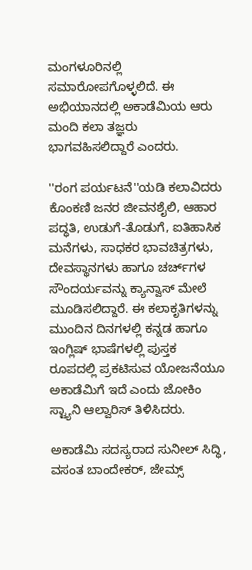ಮಂಗಳೂರಿನಲ್ಲಿ ಸಮಾರೋಪಗೊಳ್ಳಲಿದೆ. ಈ ಅಭಿಯಾನದಲ್ಲಿ ಅಕಾಡೆಮಿಯ ಆರು ಮಂದಿ ಕಲಾ ತಜ್ಞರು ಭಾಗವಹಿಸಲಿದ್ದಾರೆ ಎಂದರು.

''ರಂಗ ಪರ್ಯಟನೆ''ಯಡಿ ಕಲಾವಿದರು ಕೊಂಕಣಿ ಜನರ ಜೀವನಶೈಲಿ, ಆಹಾರ ಪದ್ಧತಿ, ಉಡುಗೆ-ತೊಡುಗೆ, ಐತಿಹಾಸಿಕ ಮನೆಗಳು, ಸಾಧಕರ ಭಾವಚಿತ್ರಗಳು, ದೇವಸ್ಥಾನಗಳು ಹಾಗೂ ಚರ್ಚ್‌ಗಳ ಸೌಂದರ್ಯವನ್ನು ಕ್ಯಾನ್ವಾಸ್ ಮೇಲೆ ಮೂಡಿಸಲಿದ್ದಾರೆ. ಈ ಕಲಾಕೃತಿಗಳನ್ನು ಮುಂದಿನ ದಿನಗಳಲ್ಲಿ ಕನ್ನಡ ಹಾಗೂ ಇಂಗ್ಲಿಷ್ ಭಾಷೆಗಳಲ್ಲಿ ಪುಸ್ತಕ ರೂಪದಲ್ಲಿ ಪ್ರಕಟಿಸುವ ಯೋಜನೆಯೂ ಅಕಾಡೆಮಿಗೆ ಇದೆ ಎಂದು ಜೋಕಿಂ ಸ್ಟ್ಯಾನಿ ಆಲ್ವಾರಿಸ್ ತಿಳಿಸಿದರು.

ಅಕಾಡೆಮಿ ಸದಸ್ಯರಾದ ಸುನೀಲ್ ಸಿದ್ಧಿ, ವಸಂತ ಬಾಂದೇಕರ್, ಜೇಮ್ಸ್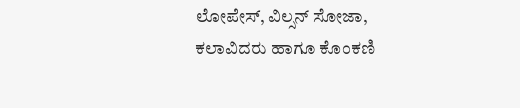ಲೋಪೇಸ್, ವಿಲ್ಸನ್ ಸೋಜಾ, ಕಲಾವಿದರು ಹಾಗೂ ಕೊಂಕಣಿ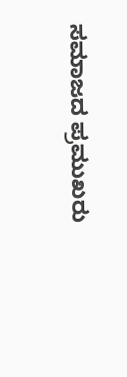ಸಮಾಜದ ಪ್ರಮುಖರು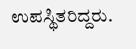ಉಪಸ್ಥಿತರಿದ್ದರು.